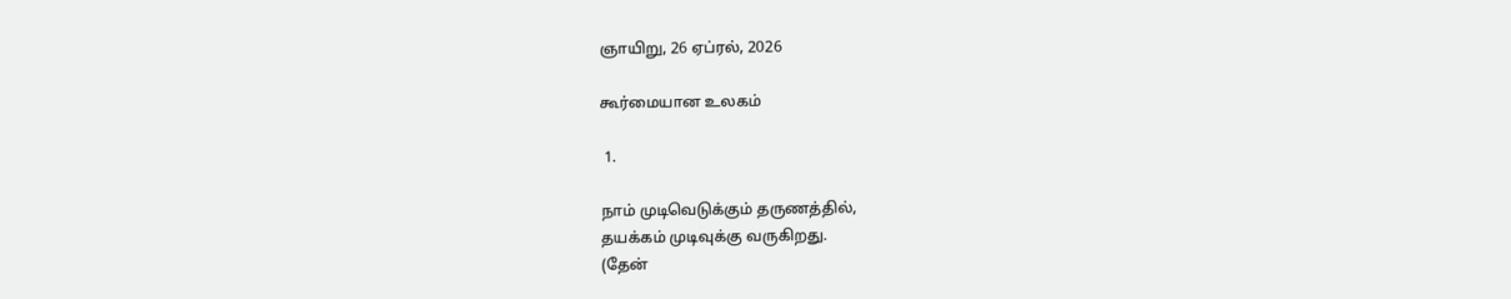ஞாயிறு, 26 ஏப்ரல், 2026

கூர்மையான உலகம்

 1.

நாம் முடிவெடுக்கும் தருணத்தில்,
தயக்கம் முடிவுக்கு வருகிறது.
(தேன்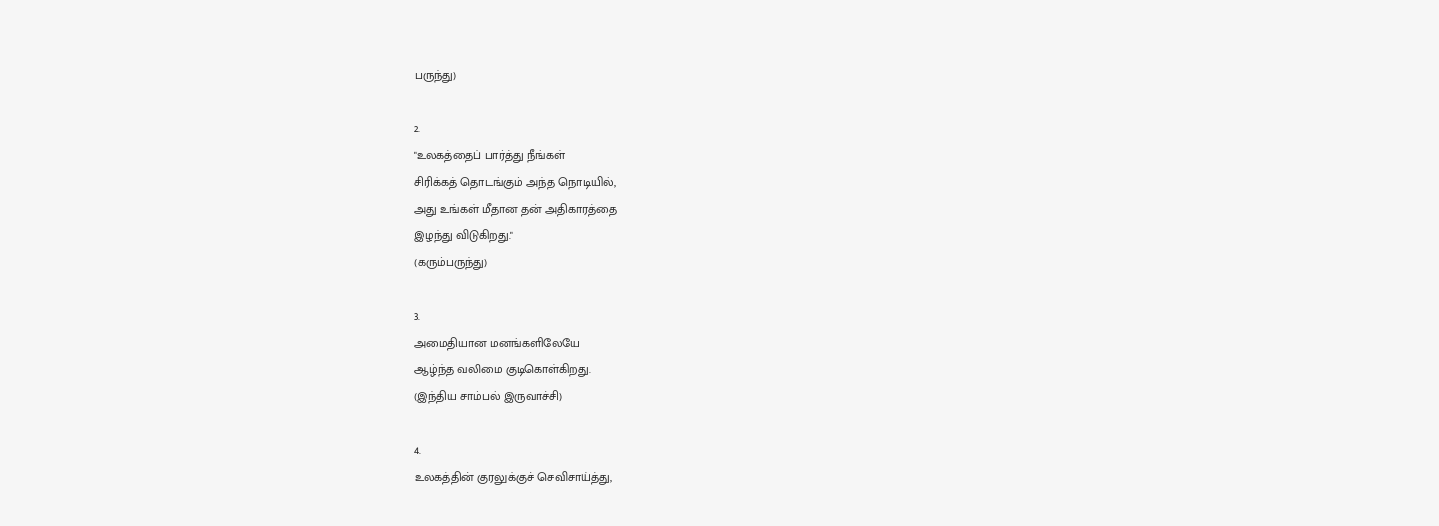பருந்து)

2.
"உலகத்தைப் பார்த்து நீங்கள்
சிரிக்கத் தொடங்கும் அந்த நொடியில்,
அது உங்கள் மீதான தன் அதிகாரத்தை
இழந்து விடுகிறது."
(கரும்பருந்து)

3.
அமைதியான மனங்களிலேயே
ஆழ்ந்த வலிமை குடிகொள்கிறது.
(இந்திய சாம்பல் இருவாச்சி)

4.
உலகத்தின் குரலுக்குச் செவிசாய்த்து,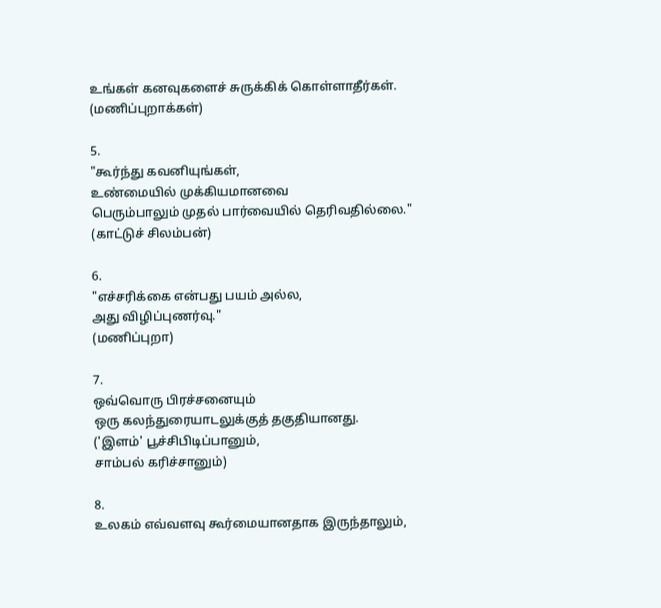உங்கள் கனவுகளைச் சுருக்கிக் கொள்ளாதீர்கள்.
(மணிப்புறாக்கள்)

5.
"கூர்ந்து கவனியுங்கள்,
உண்மையில் முக்கியமானவை
பெரும்பாலும் முதல் பார்வையில் தெரிவதில்லை."
(காட்டுச் சிலம்பன்)

6.
"எச்சரிக்கை என்பது பயம் அல்ல,
அது விழிப்புணர்வு."
(மணிப்புறா)

7.
ஒவ்வொரு பிரச்சனையும்
ஒரு கலந்துரையாடலுக்குத் தகுதியானது.
('இளம்' பூச்சிபிடிப்பானும்,
சாம்பல் கரிச்சானும்)

8.
உலகம் எவ்வளவு கூர்மையானதாக இருந்தாலும்,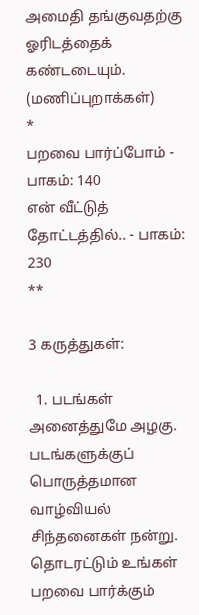அமைதி தங்குவதற்கு ஓரிடத்தைக் கண்டடையும்.
(மணிப்புறாக்கள்)
*
பறவை பார்ப்போம் - பாகம்: 140
என் வீட்டுத் தோட்டத்தில்.. - பாகம்: 230
**

3 கருத்துகள்:

  1. படங்கள் அனைத்துமே அழகு. படங்களுக்குப் பொருத்தமான வாழ்வியல் சிந்தனைகள் நன்று. தொடரட்டும் உங்கள் பறவை பார்க்கும்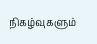நிகழ்வுகளும்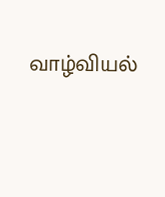வாழ்வியல்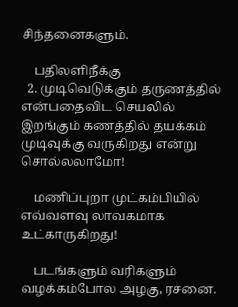சிந்தனைகளும்.

    பதிலளிநீக்கு
  2. முடிவெடுக்கும் தருணத்தில் என்பதைவிட செயலில் இறங்கும் கணத்தில் தயக்கம் முடிவுக்கு வருகிறது என்று சொல்லலாமோ!

    மணிப்புறா முட்கம்பியில் எவ்வளவு லாவகமாக உட்காருகிறது!

    படங்களும் வரிகளும் வழக்கம்போல அழகு, ரசனை.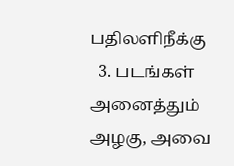பதிலளிநீக்கு
  3. படங்கள் அனைத்தும் அழகு, அவை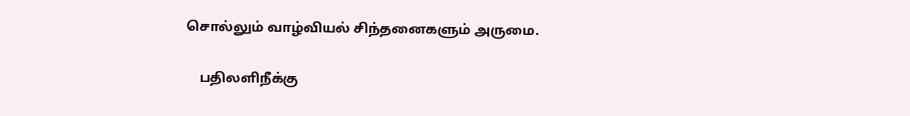சொல்லும் வாழ்வியல் சிந்தனைகளும் அருமை.

    பதிலளிநீக்கு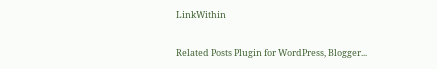LinkWithin

Related Posts Plugin for WordPress, Blogger...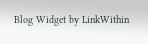Blog Widget by LinkWithin